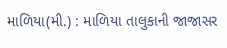માળિયા(મી.) : માળિયા તાલુકાની જાજાસર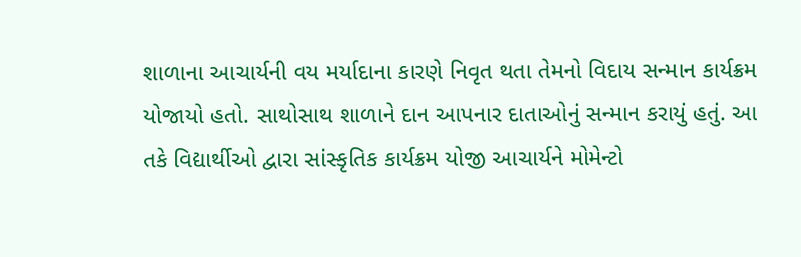શાળાના આચાર્યની વય મર્યાદાના કારણે નિવૃત થતા તેમનો વિદાય સન્માન કાર્યક્રમ યોજાયો હતો. સાથોસાથ શાળાને દાન આપનાર દાતાઓનું સન્માન કરાયું હતું. આ તકે વિદ્યાર્થીઓ દ્વારા સાંસ્કૃતિક કાર્યક્રમ યોજી આચાર્યને મોમેન્ટો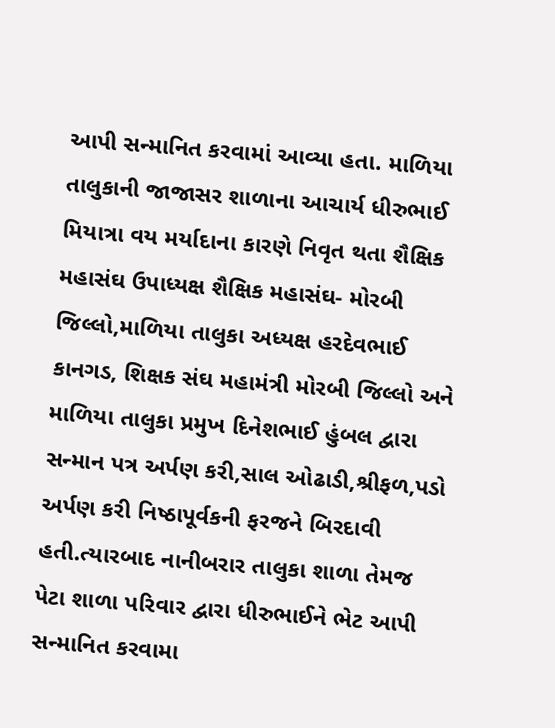આપી સન્માનિત કરવામાં આવ્યા હતા. માળિયા તાલુકાની જાજાસર શાળાના આચાર્ય ધીરુભાઈ મિયાત્રા વય મર્યાદાના કારણે નિવૃત થતા શૈક્ષિક મહાસંઘ ઉપાધ્યક્ષ શૈક્ષિક મહાસંઘ- મોરબી જિલ્લો,માળિયા તાલુકા અધ્યક્ષ હરદેવભાઈ કાનગડ, શિક્ષક સંઘ મહામંત્રી મોરબી જિલ્લો અને માળિયા તાલુકા પ્રમુખ દિનેશભાઈ હુંબલ દ્વારા સન્માન પત્ર અર્પણ કરી,સાલ ઓઢાડી,શ્રીફળ,પડો અર્પણ કરી નિષ્ઠાપૂર્વકની ફરજને બિરદાવી હતી.ત્યારબાદ નાનીબરાર તાલુકા શાળા તેમજ પેટા શાળા પરિવાર દ્વારા ધીરુભાઈને ભેટ આપી સન્માનિત કરવામા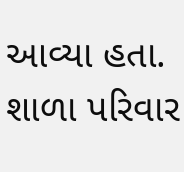આવ્યા હતા. શાળા પરિવાર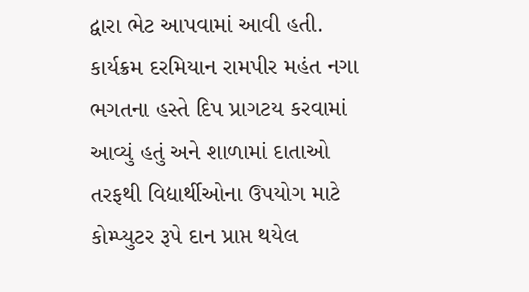દ્વારા ભેટ આપવામાં આવી હતી. કાર્યક્રમ દરમિયાન રામપીર મહંત નગા ભગતના હસ્તે દિપ પ્રાગટય કરવામાં આવ્યું હતું અને શાળામાં દાતાઓ તરફથી વિદ્યાર્થીઓના ઉપયોગ માટે કોમ્પ્યુટર રૂપે દાન પ્રાપ્ત થયેલ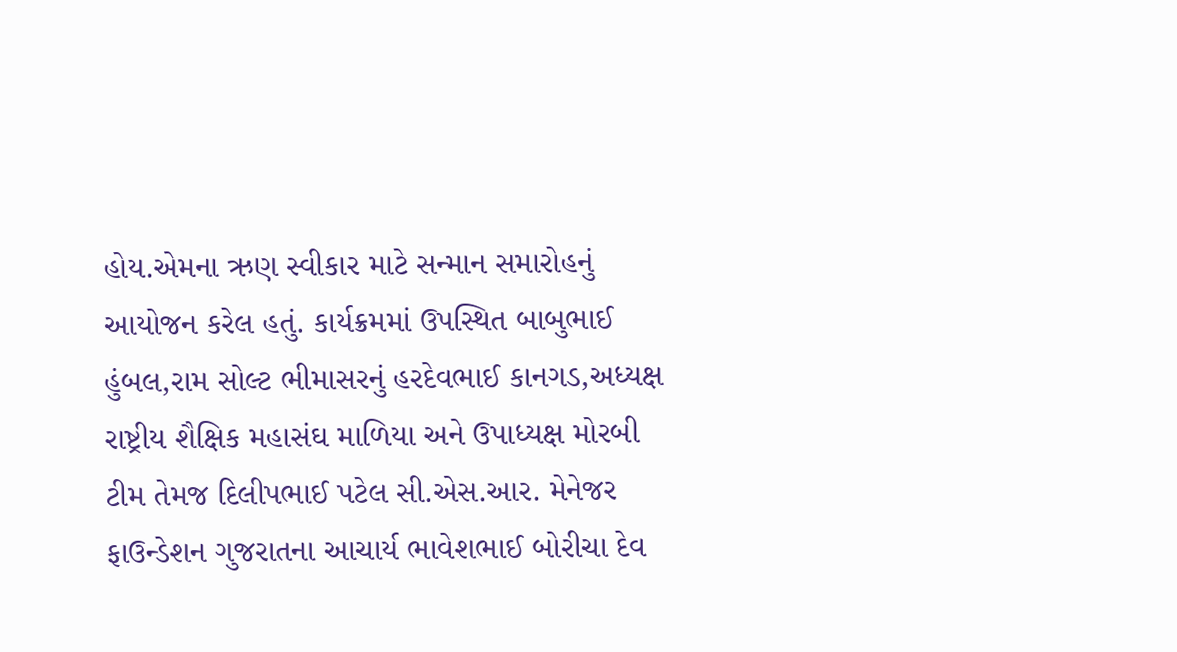હોય.એમના ઋણ સ્વીકાર માટે સન્માન સમારોહનું આયોજન કરેલ હતું. કાર્યક્રમમાં ઉપસ્થિત બાબુભાઈ હુંબલ,રામ સોલ્ટ ભીમાસરનું હરદેવભાઈ કાનગડ,અધ્યક્ષ રાષ્ટ્રીય શૈક્ષિક મહાસંઘ માળિયા અને ઉપાધ્યક્ષ મોરબી ટીમ તેમજ દિલીપભાઈ પટેલ સી.એસ.આર. મેનેજર ફાઉન્ડેશન ગુજરાતના આચાર્ય ભાવેશભાઈ બોરીચા દેવ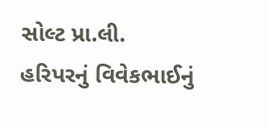સોલ્ટ પ્રા.લી. હરિપરનું વિવેકભાઈનું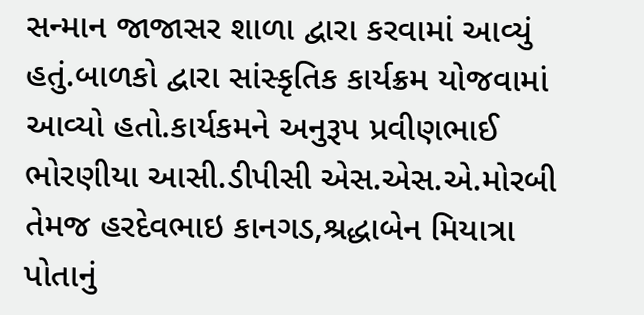સન્માન જાજાસર શાળા દ્વારા કરવામાં આવ્યું હતું.બાળકો દ્વારા સાંસ્કૃતિક કાર્યક્રમ યોજવામાં આવ્યો હતો.કાર્યકમને અનુરૂપ પ્રવીણભાઈ ભોરણીયા આસી.ડીપીસી એસ.એસ.એ.મોરબી તેમજ હરદેવભાઇ કાનગડ,શ્રદ્ધાબેન મિયાત્રા પોતાનું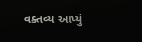વક્તવ્ય આપ્યું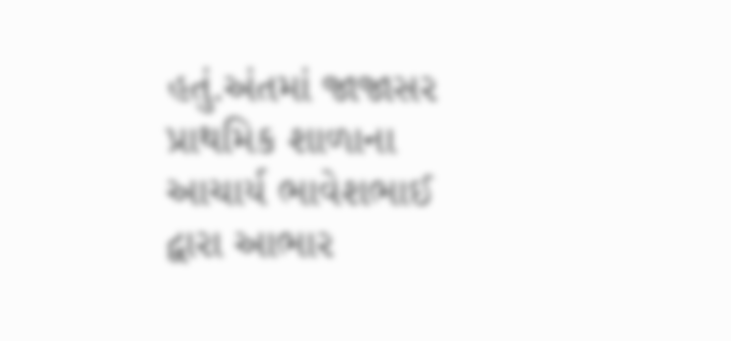હતું.અંતમાં જાજાસર પ્રાથમિક શાળાના આચાર્ય ભાવેશભાઈ દ્વારા આભાર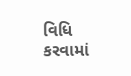વિધિ કરવામાં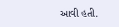આવી હતી.